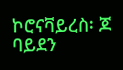ኮሮናቫይረስ፡ ጆ ባይደን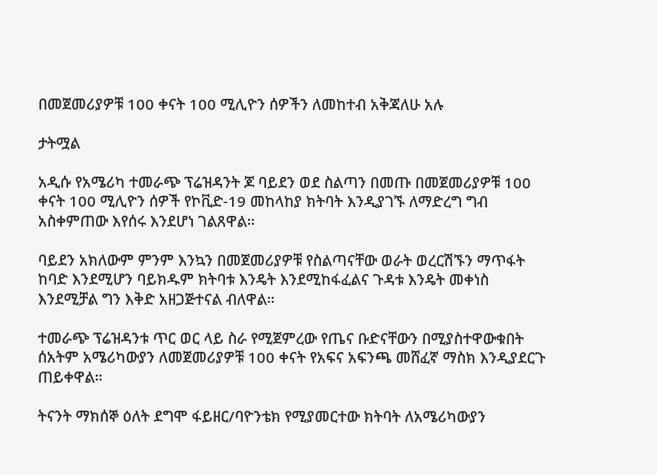በመጀመሪያዎቹ 100 ቀናት 100 ሚሊዮን ሰዎችን ለመከተብ አቅጃለሁ አሉ

ታትሟል

አዲሱ የአሜሪካ ተመራጭ ፕሬዝዳንት ጆ ባይደን ወደ ስልጣን በመጡ በመጀመሪያዎቹ 100 ቀናት 100 ሚሊዮን ሰዎች የኮቪድ-19 መከላከያ ክትባት እንዲያገኙ ለማድረግ ግብ አስቀምጠው እየሰሩ እንደሆነ ገልጸዋል።

ባይደን አክለውም ምንም እንኳን በመጀመሪያዎቹ የስልጣናቸው ወራት ወረርሽኙን ማጥፋት ከባድ እንደሚሆን ባይክዱም ክትባቱ እንዴት እንደሚከፋፈልና ጉዳቱ እንዴት መቀነስ እንደሚቻል ግን እቅድ አዘጋጅተናል ብለዋል።

ተመራጭ ፕሬዝዳንቱ ጥር ወር ላይ ስራ የሚጀምረው የጤና ቡድናቸውን በሚያስተዋውቁበት ሰአትም አሜሪካውያን ለመጀመሪያዎቹ 100 ቀናት የአፍና አፍንጫ መሸፈኛ ማስክ እንዲያደርጉ ጠይቀዋል።

ትናንት ማክሰኞ ዕለት ደግሞ ፋይዘር/ባዮንቴክ የሚያመርተው ክትባት ለአሜሪካውያን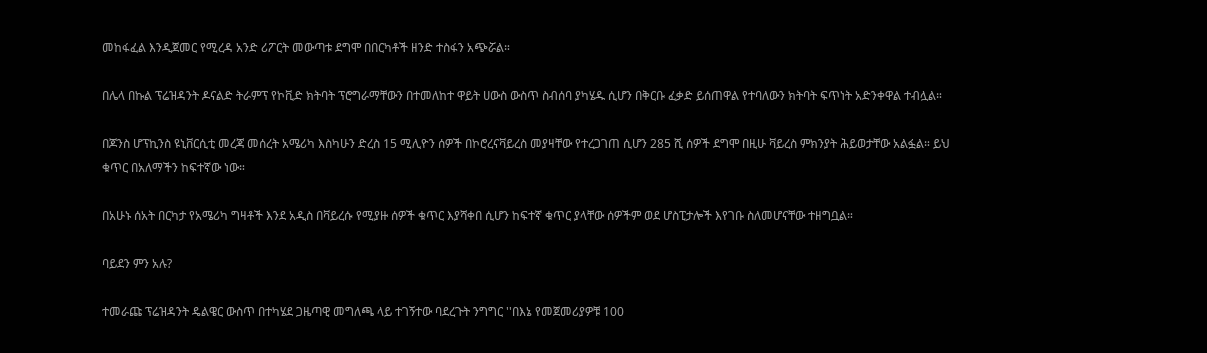መከፋፈል እንዲጀመር የሚረዳ አንድ ሪፖርት መውጣቱ ደግሞ በበርካቶች ዘንድ ተስፋን አጭሯል።

በሌላ በኩል ፕሬዝዳንት ዶናልድ ትራምፕ የኮቪድ ክትባት ፕሮግራማቸውን በተመለከተ ዋይት ሀውስ ውስጥ ስብሰባ ያካሄዱ ሲሆን በቅርቡ ፈቃድ ይሰጠዋል የተባለውን ክትባት ፍጥነት አድንቀዋል ተብሏል።

በጆንስ ሆፕኪንስ ዩኒቨርሲቲ መረጃ መሰረት አሜሪካ እስካሁን ድረስ 15 ሚሊዮን ሰዎች በኮሮረናቫይረስ መያዛቸው የተረጋገጠ ሲሆን 285 ሺ ሰዎች ደግሞ በዚሁ ቫይረስ ምክንያት ሕይወታቸው አልፏል። ይህ ቁጥር በአለማችን ከፍተኛው ነው።

በአሁኑ ሰአት በርካታ የአሜሪካ ግዛቶች እንደ አዲስ በቫይረሱ የሚያዙ ሰዎች ቁጥር እያሻቀበ ሲሆን ከፍተኛ ቁጥር ያላቸው ሰዎችም ወደ ሆስፒታሎች እየገቡ ስለመሆናቸው ተዘግቧል።

ባይደን ምን አሉ?

ተመራጩ ፕሬዝዳንት ዴልዌር ውስጥ በተካሄደ ጋዜጣዊ መግለጫ ላይ ተገኝተው ባደረጉት ንግግር ''በእኔ የመጀመሪያዎቹ 100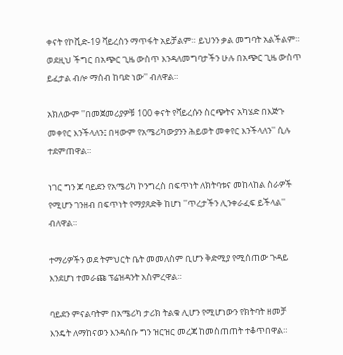ቀናት የኮቪድ-19 ቫይረስን ማጥፋት አይቻልም። ይህንን ቃል መግባት አልችልም። ወደዚህ ችግር በአጭር ጊዜ ውስጥ እንዳለመግባታችን ሁሉ በአጭር ጊዜ ውስጥ ይፈታል ብሎ ማሰብ ከባድ ነው'' ብለዋል።

አክለውም ''በመጀመሪያዎቹ 100 ቀናት የቫይረሱን ስርጭትና አካሄድ በእጅጉ መቀየር እንችላለን፤ በዛውም የአሜሪካውያንን ሕይወት መቀየር እንችላለን'' ሲሉ ተደምጠዋል።

ነገር ግን ጆ ባይደን የአሜሪካ ኮንግረስ በፍጥነት ለክትባቱና መከላከል ስራዎች የሚሆን ገንዘብ በፍጥነት የማያጸድቅ ከሆነ ''ጥረታችን ሊንቀራፈፍ ይችላል'' ብለዋል።

ተማሪዎችን ወደ ትምህርት ቤት መመለስም ቢሆን ቅድሚያ የሚሰጠው ጉዳይ እንደሆነ ተመራጩ ፕሬዝዳንት አስምረዋል።

ባይደን ምናልባትም በአሜሪካ ታሪክ ትልቁ ሊሆን የሚሆነውን የክትባት ዘመቻ እንዴት ለማከናወን እንዳሰቡ ግን ዝርዝር መረጃ ከመስጠጠት ተቆጥበዋል።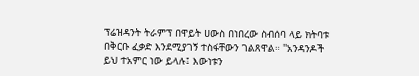ፕሬዝዳንት ትራምፕ በዋይት ሀውስ በነበረው ስብሰባ ላይ ክትባቱ በቅርቡ ፈቃድ እንደሚያገኝ ተስፋቸውን ገልጸዋል። ''አንዳንዶች ይህ ተአምር ነው ይላሉ፤ እውነቱን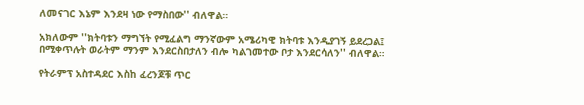ለመናገር እኔም እንደዛ ነው የማስበው'' ብለዋል።

አክለውም ''ክትባቱን ማግኘት የሚፈልግ ማንኛውም አሜሪካዊ ክትባቱ እንዲያገኝ ይደረጋል፤ በሚቀጥሉት ወራትም ማንም እንደርስበታለን ብሎ ካልገመተው ቦታ እንደርሳለን'' ብለዋል።

የትራምፕ አስተዳደር እስከ ፈረንጆቹ ጥር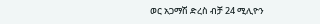ወር አጋማሽ ድረስ ብቻ 24 ሚሊዮን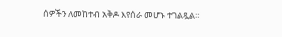ሰዎችን ለመከተብ አቅዶ እየሰራ መሆኑ ተገልጿል።